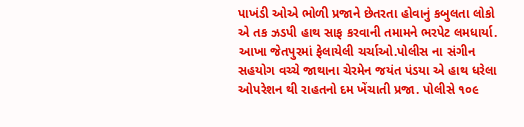પાખંડી ઓએ ભોળી પ્રજાને છેતરતા હોવાનું કબુલતા લોકો એ તક ઝડપી હાથ સાફ કરવાની તમામને ભરપેટ લમધાર્યા. આખા જેતપુરમાં ફેલાયેલી ચર્ચાઓ.પોલીસ ના સંગીન સહયોગ વચ્ચે જાથાના ચેરમેન જયંત પંડયા એ હાથ ધરેલા ઓપરેશન થી રાહતનો દમ ખેંચાતી પ્રજા. પોલીસે ૧૦૯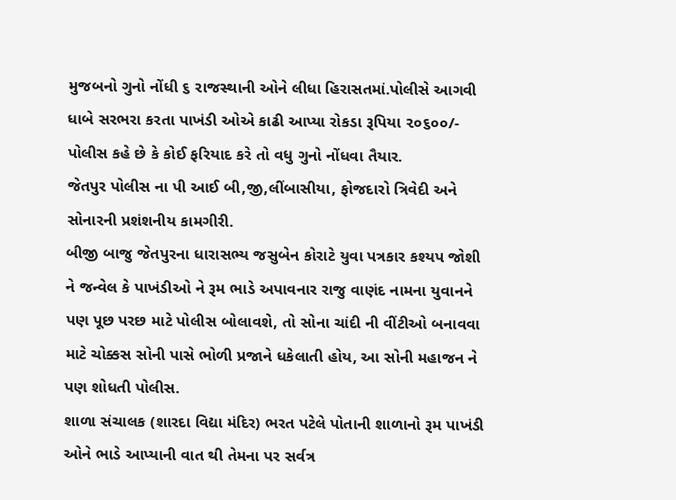મુજબનો ગુનો નોંધી ૬ રાજસ્થાની ઓને લીધા હિરાસતમાં.પોલીસે આગવી ધાબે સરભરા કરતા પાખંડી ઓએ કાઢી આપ્યા રોકડા રૂપિયા ૨૦૬૦૦/- પોલીસ કહે છે કે કોઈ ફરિયાદ કરે તો વધુ ગુનો નોંધવા તૈયાર.
જેતપુર પોલીસ ના પી આઈ બી,જી,લીંબાસીયા, ફોજદારો ત્રિવેદી અને સોનારની પ્રશંશનીય કામગીરી.
બીજી બાજુ જેતપુરના ધારાસભ્ય જસુબેન કોરાટે યુવા પત્રકાર કશ્યપ જોશી ને જન્વેલ કે પાખંડીઓ ને રૂમ ભાડે અપાવનાર રાજુ વાણંદ નામના યુવાનને પણ પૂછ પરછ માટે પોલીસ બોલાવશે, તો સોના ચાંદી ની વીંટીઓ બનાવવા માટે ચોક્કસ સોની પાસે ભોળી પ્રજાને ધકેલાતી હોય, આ સોની મહાજન ને પણ શોધતી પોલીસ.
શાળા સંચાલક (શારદા વિદ્યા મંદિર) ભરત પટેલે પોતાની શાળાનો રૂમ પાખંડી ઓને ભાડે આપ્યાની વાત થી તેમના પર સર્વત્ર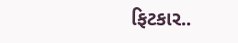ફિટકાર..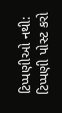ટિપ્પણીઓ નથી:
ટિપ્પણી પોસ્ટ કરો